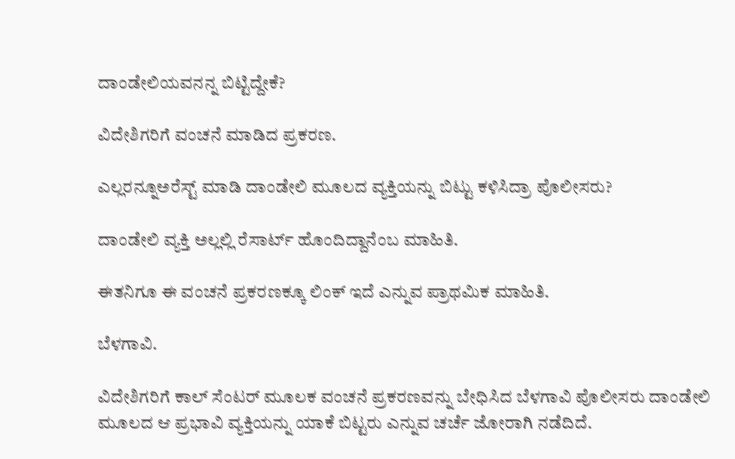ದಾಂಡೇಲಿಯವನನ್ನ ಬಿಟ್ಟಿದ್ದೇಕೆ?

ವಿದೇಶಿಗರಿಗೆ ವಂಚನೆ ಮಾಡಿದ ಪ್ರಕರಣ.

ಎಲ್ಲರನ್ನೂ‌ಅರೆಸ್ಟ್ ಮಾಡಿ ದಾಂಡೇಲಿ ಮೂಲದ ವ್ಯಕ್ತಿಯನ್ನು ಬಿಟ್ಟು ಕಳಿಸಿದ್ರಾ ಪೊಲೀಸರು?

ದಾಂಡೇಲಿ ವ್ಯಕ್ತಿ ಅಲ್ಲಲ್ಲಿ ರೆಸಾರ್ಟ್ ಹೊಂದಿದ್ದಾನೆಂಬ ಮಾಹಿತಿ.

ಈತನಿಗೂ ಈ ವಂಚನೆ ಪ್ರಕರಣಕ್ಕೂ ಲಿಂಕ್ ಇದೆ ಎನ್ನುವ ಪ್ರಾಥಮಿಕ ಮಾಹಿತಿ.

ಬೆಳಗಾವಿ.

ವಿದೇಶಿಗರಿಗೆ ಕಾಲ್ ಸೆಂಟರ್ ಮೂಲಕ ವಂಚನೆ ಪ್ರಕರಣವನ್ನು‌ ಬೇಧಿಸಿದ ಬೆಳಗಾವಿ ಪೊಲೀಸರು ದಾಂಡೇಲಿ ಮೂಲದ ಆ ಪ್ರಭಾವಿ ವ್ಯಕ್ತಿಯನ್ನು ಯಾಕೆ ಬಿಟ್ಟರು ಎನ್ನುವ ಚರ್ಚೆ ಜೋರಾಗಿ ನಡೆದಿದೆ.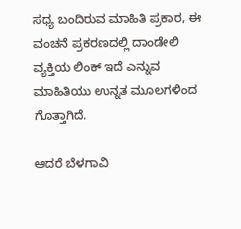ಸಧ್ಯ ಬಂದಿರುವ ಮಾಹಿತಿ ಪ್ರಕಾರ, ಈ ವಂಚನೆ ಪ್ರಕರಣದಲ್ಲಿ ದಾಂಡೇಲಿ ವ್ಯಕ್ತಿಯ ಲಿಂಕ್ ಇದೆ ಎನ್ನುವ ಮಾಹಿತಿಯು ಉನ್ನತ ಮೂಲಗಳಿಂದ ಗೊತ್ತಾಗಿದೆ.

ಆದರೆ ಬೆಳಗಾವಿ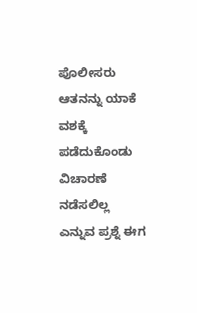ಪೊಲೀಸರು ಆತನನ್ನು ಯಾಕೆ ವಶಕ್ಕೆ ಪಡೆದುಕೊಂಡು ವಿಚಾರಣೆ ನಡೆಸಲಿಲ್ಲ ಎನ್ನುವ ಪ್ರಶ್ನೆ ಈಗ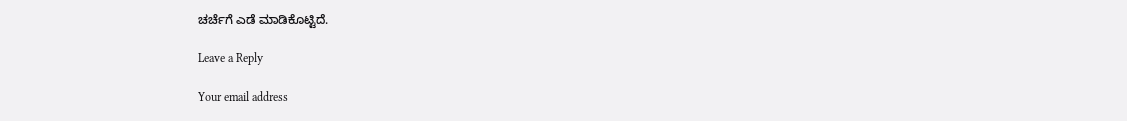ಚರ್ಚೆಗೆ ಎಡೆ ಮಾಡಿಕೊಟ್ಟಿದೆ.

Leave a Reply

Your email address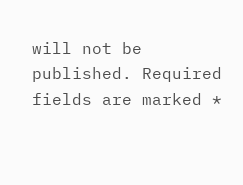will not be published. Required fields are marked *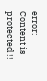error: Content is protected !!